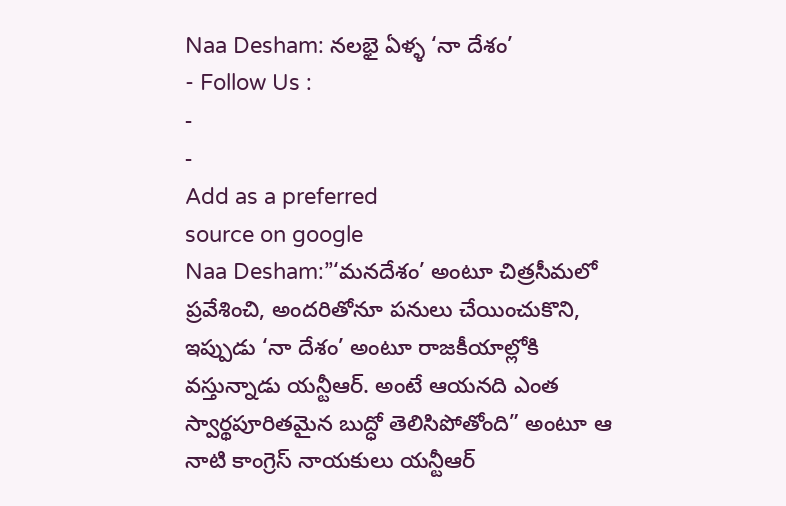Naa Desham: నలభై ఏళ్ళ ‘నా దేశం’
- Follow Us :
-
-
Add as a preferred
source on google
Naa Desham:”‘మనదేశం’ అంటూ చిత్రసీమలో ప్రవేశించి, అందరితోనూ పనులు చేయించుకొని, ఇప్పుడు ‘నా దేశం’ అంటూ రాజకీయాల్లోకి వస్తున్నాడు యన్టీఆర్. అంటే ఆయనది ఎంత స్వార్థపూరితమైన బుద్ధో తెలిసిపోతోంది” అంటూ ఆ నాటి కాంగ్రెస్ నాయకులు యన్టీఆర్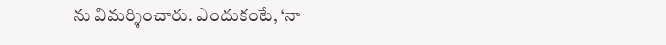ను విమర్శించారు. ఎందుకంటే, ‘నా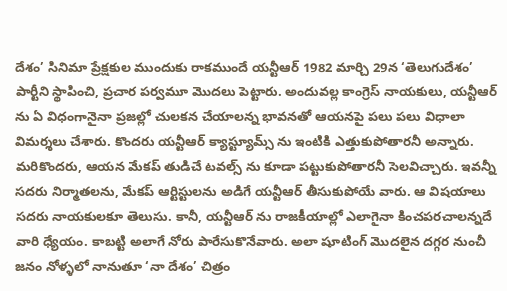దేశం’ సినిమా ప్రేక్షకుల ముందుకు రాకముందే యన్టీఆర్ 1982 మార్చి 29న ‘తెలుగుదేశం’ పార్టీని స్థాపించి, ప్రచార పర్వమూ మొదలు పెట్టారు. అందువల్ల కాంగ్రెస్ నాయకులు, యన్టీఆర్ ను ఏ విధంగానైనా ప్రజల్లో చులకన చేయాలన్న భావనతో ఆయనపై పలు పలు విధాలా విమర్శలు చేశారు. కొందరు యన్టీఆర్ క్యాస్ట్యూమ్స్ ను ఇంటికి ఎత్తుకుపోతారనీ అన్నారు. మరికొందరు, ఆయన మేకప్ తుడిచే టవల్స్ ను కూడా పట్టుకుపోతారనీ సెలవిచ్చారు. ఇవన్నీ సదరు నిర్మాతలను, మేకప్ ఆర్టిస్టులను అడిగే యన్టీఆర్ తీసుకుపోయే వారు. ఆ విషయాలు సదరు నాయకులకూ తెలుసు. కానీ, యన్టీఆర్ ను రాజకీయాల్లో ఎలాగైనా కించపరచాలన్నదే వారి ధ్యేయం. కాబట్టి అలాగే నోరు పారేసుకొనేవారు. అలా షూటింగ్ మొదలైన దగ్గర నుంచీ జనం నోళ్ళలో నానుతూ ‘నా దేశం’ చిత్రం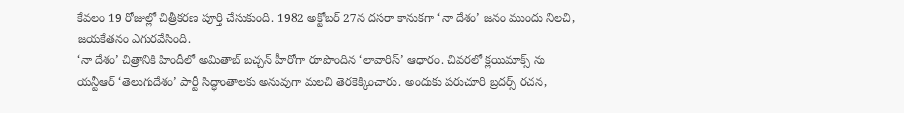కేవలం 19 రోజుల్లో చిత్రీకరణ పూర్తి చేసుకుంది. 1982 అక్టోబర్ 27న దసరా కానుకగా ‘నా దేశం’ జనం ముందు నిలచి, జయకేతనం ఎగురవేసింది.
‘నా దేశం’ చిత్రానికి హిందీలో అమితాబ్ బచ్చన్ హీరోగా రూపొందిన ‘లావారిస్’ ఆధారం. చివరలో క్లయిమాక్స్ ను యన్టీఆర్ ‘తెలుగుదేశం’ పార్టీ సిద్ధాంతాలకు అనువుగా మలచి తెరకెక్కించారు. అందుకు పరుచూరి బ్రదర్స్ రచన,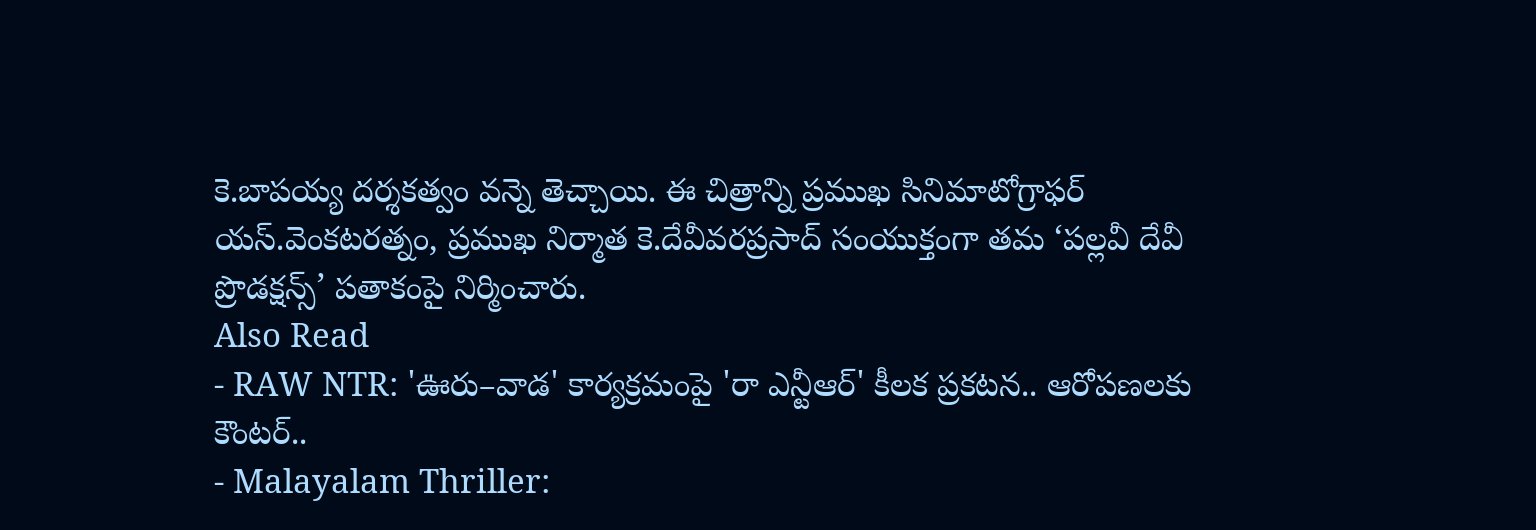కె.బాపయ్య దర్శకత్వం వన్నె తెచ్చాయి. ఈ చిత్రాన్ని ప్రముఖ సినిమాటోగ్రాఫర్ యస్.వెంకటరత్నం, ప్రముఖ నిర్మాత కె.దేవీవరప్రసాద్ సంయుక్తంగా తమ ‘పల్లవీ దేవీ ప్రొడక్షన్స్’ పతాకంపై నిర్మించారు.
Also Read
- RAW NTR: 'ఊరు–వాడ' కార్యక్రమంపై 'రా ఎన్టీఆర్' కీలక ప్రకటన.. ఆరోపణలకు కౌంటర్..
- Malayalam Thriller: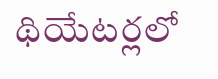థియేటర్లలో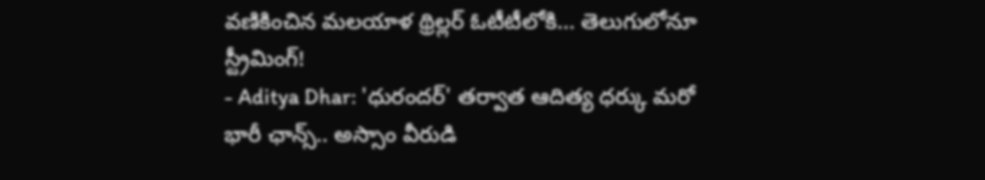వణికించిన మలయాళ థ్రిల్లర్ ఓటీటీలోకి... తెలుగులోనూ స్ట్రీమింగ్!
- Aditya Dhar: 'ధురందర్' తర్వాత ఆదిత్య ధర్కు మరో భారీ ఛాన్స్.. అస్సాం వీరుడి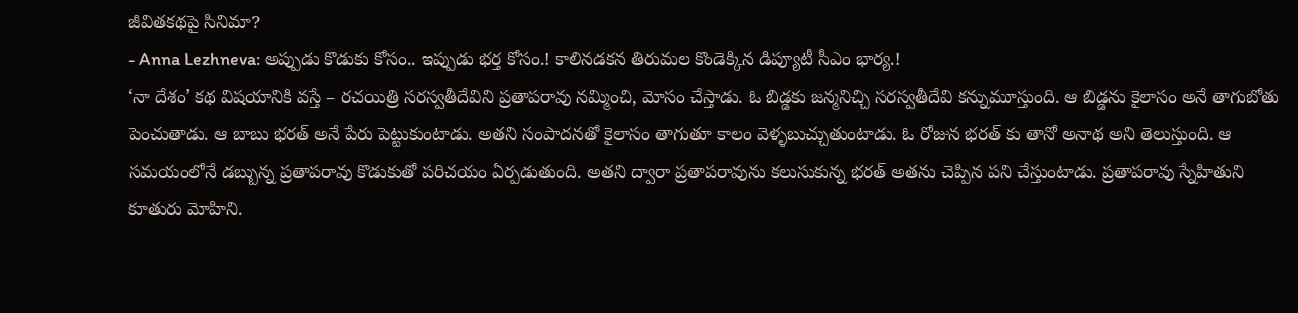జీవితకథపై సినిమా?
- Anna Lezhneva: అప్పుడు కొడుకు కోసం.. ఇప్పుడు భర్త కోసం.! కాలినడకన తిరుమల కొండెక్కిన డిప్యూటీ సీఎం భార్య.!
‘నా దేశం’ కథ విషయానికి వస్తే – రచయిత్రి సరస్వతీదేవిని ప్రతాపరావు నమ్మించి, మోసం చేస్తాడు. ఓ బిడ్డకు జన్మనిచ్చి సరస్వతీదేవి కన్నుమూస్తుంది. ఆ బిడ్డను కైలాసం అనే తాగుబోతు పెంచుతాడు. ఆ బాబు భరత్ అనే పేరు పెట్టుకుంటాడు. అతని సంపాదనతో కైలాసం తాగుతూ కాలం వెళ్ళబుచ్చుతుంటాడు. ఓ రోజున భరత్ కు తానో అనాథ అని తెలుస్తుంది. ఆ సమయంలోనే డబ్బున్న ప్రతాపరావు కొడుకుతో పరిచయం ఏర్పడుతుంది. అతని ద్వారా ప్రతాపరావును కలుసుకున్న భరత్ అతను చెప్పిన పని చేస్తుంటాడు. ప్రతాపరావు స్నేహితుని కూతురు మోహిని.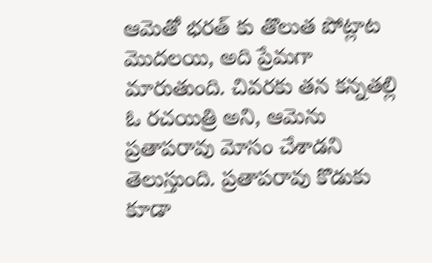ఆమెతో భరత్ కు తొలుత పోట్లాట మొదలయి, అది ప్రేమగా మారుతుంది. చివరకు తన కన్నతల్లి ఓ రచయిత్రి అని, ఆమెను ప్రతాపరావు మోసం చేశాడని తెలుస్తుంది. ప్రతాపరావు కొడుకు కూడా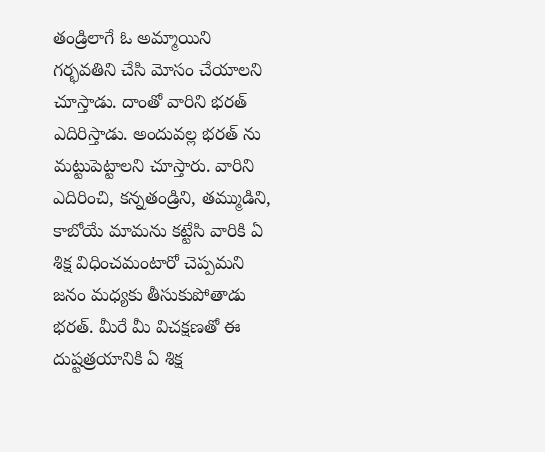తండ్రిలాగే ఓ అమ్మాయిని గర్భవతిని చేసి మోసం చేయాలని చూస్తాడు. దాంతో వారిని భరత్ ఎదిరిస్తాడు. అందువల్ల భరత్ ను మట్టుపెట్టాలని చూస్తారు. వారిని ఎదిరించి, కన్నతండ్రిని, తమ్ముడిని, కాబోయే మామను కట్టేసి వారికి ఏ శిక్ష విధించమంటారో చెప్పమని జనం మధ్యకు తీసుకుపోతాడు భరత్. మీరే మీ విచక్షణతో ఈ దుష్టత్రయానికి ఏ శిక్ష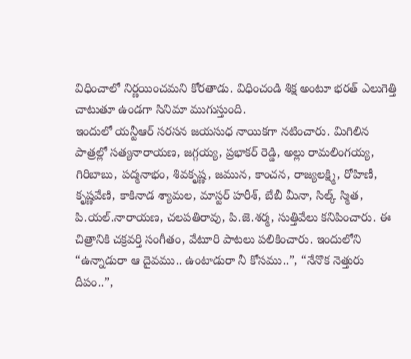విధించాలో నిర్ణయించమని కోరతాడు. విధించండి శిక్ష అంటూ భరత్ ఎలుగెత్తి చాటుతూ ఉండగా సినిమా ముగుస్తుంది.
ఇందులో యన్టీఆర్ సరసన జయసుధ నాయికగా నటించారు. మిగిలిన పాత్రల్లో సత్యనారాయణ, జగ్గయ్య, ప్రభాకర్ రెడ్డి, అల్లు రామలింగయ్య, గిరిబాబు, పద్మనాభం, శివకృష్ణ, జమున, కాంచన, రాజ్యలక్ష్మి, రోహిణీ, కృష్ణవేణి, కాకినాడ శ్యామల, మాస్టర్ హరీశ్, బేబీ మీనా, సిల్క్ స్మిత, పి.యల్.నారాయణ, చలపతిరావు, పి.జె.శర్మ, సుత్తివేలు కనిపించారు. ఈ చిత్రానికి చక్రవర్తి సంగీతం, వేటూరి పాటలు పలికించారు. ఇందులోని “ఉన్నాడురా ఆ దైవము.. ఉంటాడురా నీ కోసము..”, “నేనొక నెత్తురు దీపం..”,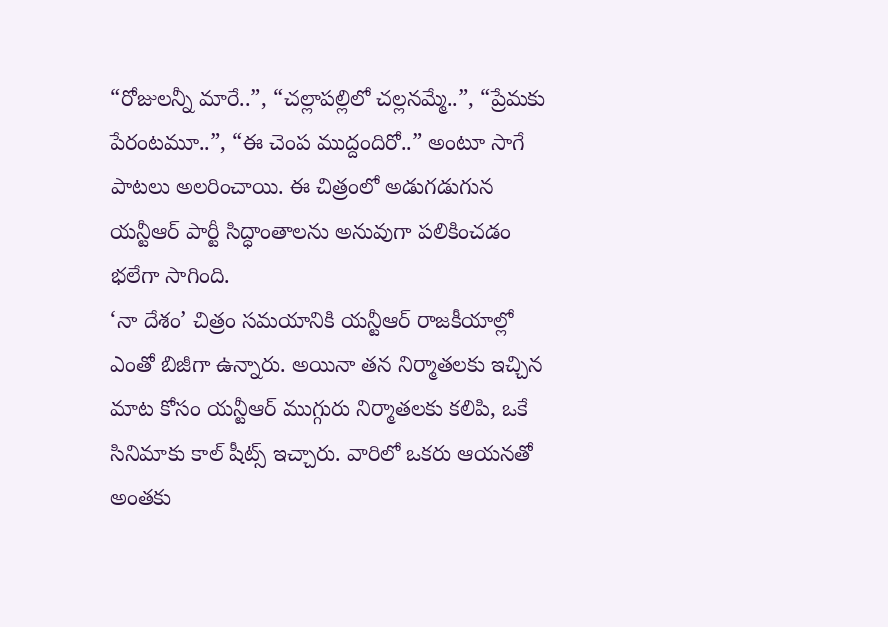“రోజులన్నీ మారే..”, “చల్లాపల్లిలో చల్లనమ్మే..”, “ప్రేమకు పేరంటమూ..”, “ఈ చెంప ముద్దందిరో..” అంటూ సాగే పాటలు అలరించాయి. ఈ చిత్రంలో అడుగడుగున యన్టీఆర్ పార్టీ సిద్ధాంతాలను అనువుగా పలికించడం భలేగా సాగింది.
‘నా దేశం’ చిత్రం సమయానికి యన్టీఆర్ రాజకీయాల్లో ఎంతో బిజీగా ఉన్నారు. అయినా తన నిర్మాతలకు ఇచ్చిన మాట కోసం యన్టీఆర్ ముగ్గురు నిర్మాతలకు కలిపి, ఒకే సినిమాకు కాల్ షీట్స్ ఇచ్చారు. వారిలో ఒకరు ఆయనతో అంతకు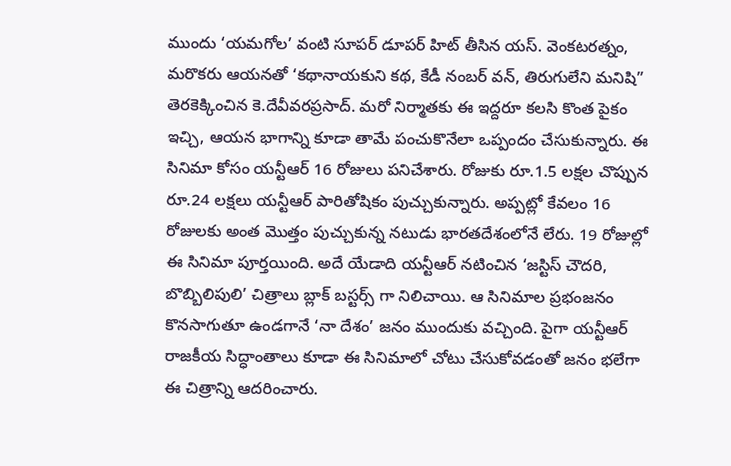ముందు ‘యమగోల’ వంటి సూపర్ డూపర్ హిట్ తీసిన యస్. వెంకటరత్నం, మరొకరు ఆయనతో ‘కథానాయకుని కథ, కేడీ నంబర్ వన్, తిరుగులేని మనిషి” తెరకెక్కించిన కె.దేవీవరప్రసాద్. మరో నిర్మాతకు ఈ ఇద్దరూ కలసి కొంత పైకం ఇచ్చి, ఆయన భాగాన్ని కూడా తామే పంచుకొనేలా ఒప్పందం చేసుకున్నారు. ఈ సినిమా కోసం యన్టీఆర్ 16 రోజులు పనిచేశారు. రోజుకు రూ.1.5 లక్షల చొప్పున రూ.24 లక్షలు యన్టీఆర్ పారితోషికం పుచ్చుకున్నారు. అప్పట్లో కేవలం 16 రోజులకు అంత మొత్తం పుచ్చుకున్న నటుడు భారతదేశంలోనే లేరు. 19 రోజుల్లో ఈ సినిమా పూర్తయింది. అదే యేడాది యన్టీఆర్ నటించిన ‘జస్టిస్ చౌదరి, బొబ్బిలిపులి’ చిత్రాలు బ్లాక్ బస్టర్స్ గా నిలిచాయి. ఆ సినిమాల ప్రభంజనం కొనసాగుతూ ఉండగానే ‘నా దేశం’ జనం ముందుకు వచ్చింది. పైగా యన్టీఆర్ రాజకీయ సిద్ధాంతాలు కూడా ఈ సినిమాలో చోటు చేసుకోవడంతో జనం భలేగా ఈ చిత్రాన్ని ఆదరించారు.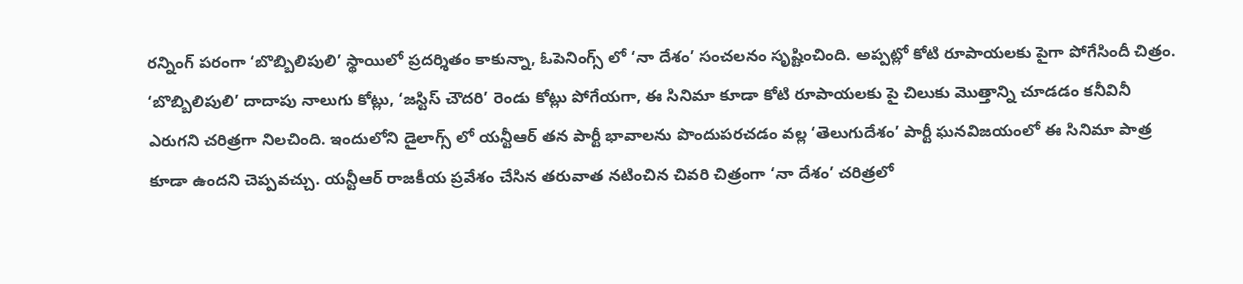రన్నింగ్ పరంగా ‘బొబ్బిలిపులి’ స్థాయిలో ప్రదర్శితం కాకున్నా, ఓపెనింగ్స్ లో ‘నా దేశం’ సంచలనం సృష్టించింది. అప్పట్లో కోటి రూపాయలకు పైగా పోగేసిందీ చిత్రం. ‘బొబ్బిలిపులి’ దాదాపు నాలుగు కోట్లు, ‘జస్టిస్ చౌదరి’ రెండు కోట్లు పోగేయగా, ఈ సినిమా కూడా కోటి రూపాయలకు పై చిలుకు మొత్తాన్ని చూడడం కనీవినీ ఎరుగని చరిత్రగా నిలచింది. ఇందులోని డైలాగ్స్ లో యన్టీఆర్ తన పార్టీ భావాలను పొందుపరచడం వల్ల ‘తెలుగుదేశం’ పార్టీ ఘనవిజయంలో ఈ సినిమా పాత్ర కూడా ఉందని చెప్పవచ్చు. యన్టీఆర్ రాజకీయ ప్రవేశం చేసిన తరువాత నటించిన చివరి చిత్రంగా ‘నా దేశం’ చరిత్రలో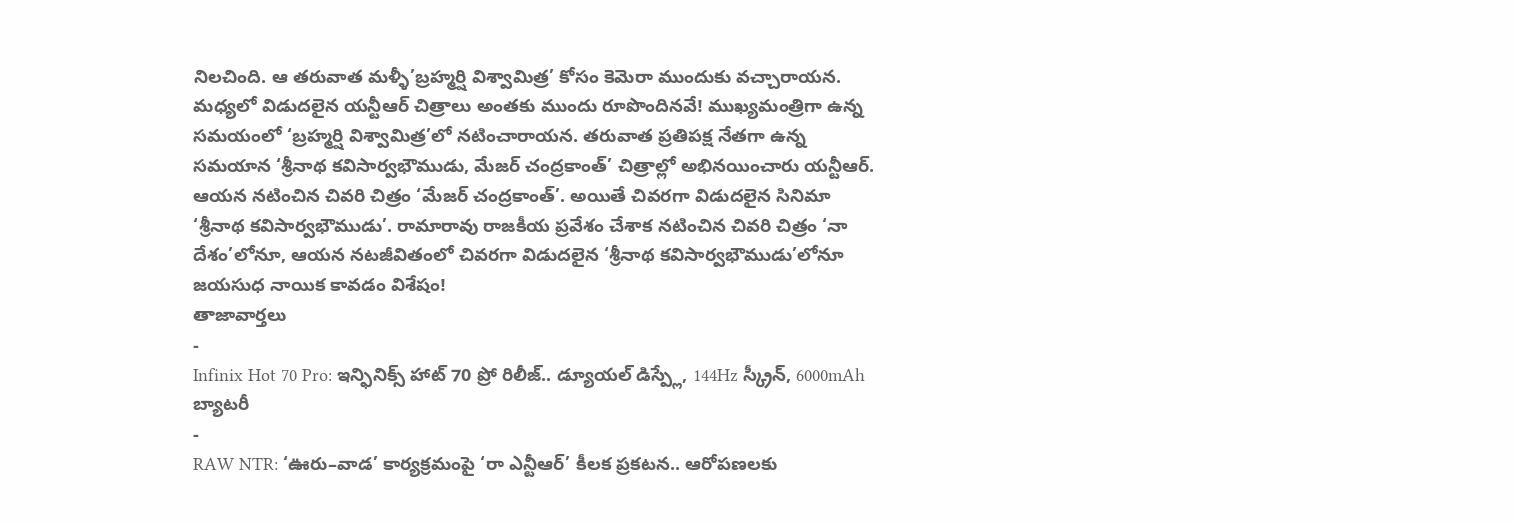నిలచింది. ఆ తరువాత మళ్ళీ’బ్రహ్మర్షి విశ్వామిత్ర’ కోసం కెమెరా ముందుకు వచ్చారాయన. మధ్యలో విడుదలైన యన్టీఆర్ చిత్రాలు అంతకు ముందు రూపొందినవే! ముఖ్యమంత్రిగా ఉన్న సమయంలో ‘బ్రహ్మర్షి విశ్వామిత్ర’లో నటించారాయన. తరువాత ప్రతిపక్ష నేతగా ఉన్న సమయాన ‘శ్రీనాథ కవిసార్వభౌముడు, మేజర్ చంద్రకాంత్’ చిత్రాల్లో అభినయించారు యన్టీఆర్.
ఆయన నటించిన చివరి చిత్రం ‘మేజర్ చంద్రకాంత్’. అయితే చివరగా విడుదలైన సినిమా ‘శ్రీనాథ కవిసార్వభౌముడు’. రామారావు రాజకీయ ప్రవేశం చేశాక నటించిన చివరి చిత్రం ‘నా దేశం’లోనూ, ఆయన నటజీవితంలో చివరగా విడుదలైన ‘శ్రీనాథ కవిసార్వభౌముడు’లోనూ జయసుధ నాయిక కావడం విశేషం!
తాజావార్తలు
-
Infinix Hot 70 Pro: ఇన్ఫినిక్స్ హాట్ 70 ప్రో రిలీజ్.. డ్యూయల్ డిస్ప్లే, 144Hz స్క్రీన్, 6000mAh బ్యాటరీ
-
RAW NTR: ‘ఊరు–వాడ’ కార్యక్రమంపై ‘రా ఎన్టీఆర్’ కీలక ప్రకటన.. ఆరోపణలకు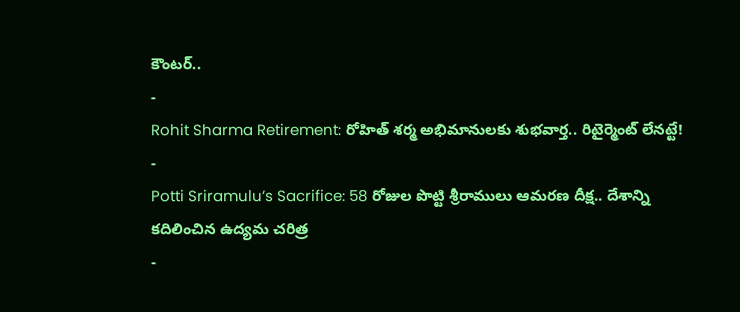కౌంటర్..
-
Rohit Sharma Retirement: రోహిత్ శర్మ అభిమానులకు శుభవార్త.. రిటైర్మెంట్ లేనట్టే!
-
Potti Sriramulu’s Sacrifice: 58 రోజుల పొట్టి శ్రీరాములు ఆమరణ దీక్ష.. దేశాన్ని కదిలించిన ఉద్యమ చరిత్ర
-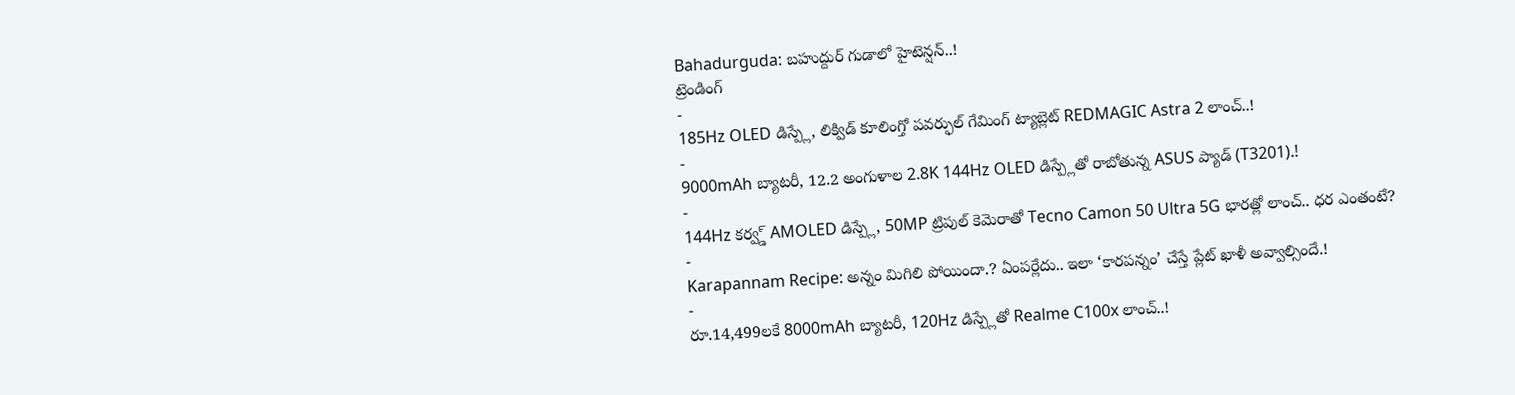Bahadurguda: బహుద్దుర్ గుడాలో హైటెన్షన్..!
ట్రెండింగ్
-
185Hz OLED డిస్ప్లే, లిక్విడ్ కూలింగ్తో పవర్ఫుల్ గేమింగ్ ట్యాబ్లెట్ REDMAGIC Astra 2 లాంచ్..!
-
9000mAh బ్యాటరీ, 12.2 అంగుళాల 2.8K 144Hz OLED డిస్ప్లేతో రాబోతున్న ASUS ప్యాడ్ (T3201).!
-
144Hz కర్వ్డ్ AMOLED డిస్ప్లే, 50MP ట్రిపుల్ కెమెరాతో Tecno Camon 50 Ultra 5G భారత్లో లాంచ్.. ధర ఎంతంటే?
-
Karapannam Recipe: అన్నం మిగిలి పోయిందా.? ఏంపర్లేదు.. ఇలా ‘కారపన్నం’ చేస్తే ప్లేట్ ఖాళీ అవ్వాల్సిందే.!
-
రూ.14,499లకే 8000mAh బ్యాటరీ, 120Hz డిస్ప్లేతో Realme C100x లాంచ్..!